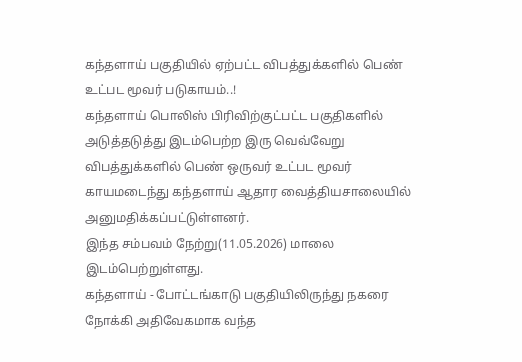கந்தளாய் பகுதியில் ஏற்பட்ட விபத்துக்களில் பெண் உட்பட மூவர் படுகாயம்..!
கந்தளாய் பொலிஸ் பிரிவிற்குட்பட்ட பகுதிகளில் அடுத்தடுத்து இடம்பெற்ற இரு வெவ்வேறு விபத்துக்களில் பெண் ஒருவர் உட்பட மூவர் காயமடைந்து கந்தளாய் ஆதார வைத்தியசாலையில் அனுமதிக்கப்பட்டுள்ளனர்.
இந்த சம்பவம் நேற்று(11.05.2026) மாலை இடம்பெற்றுள்ளது.
கந்தளாய் - போட்டங்காடு பகுதியிலிருந்து நகரை நோக்கி அதிவேகமாக வந்த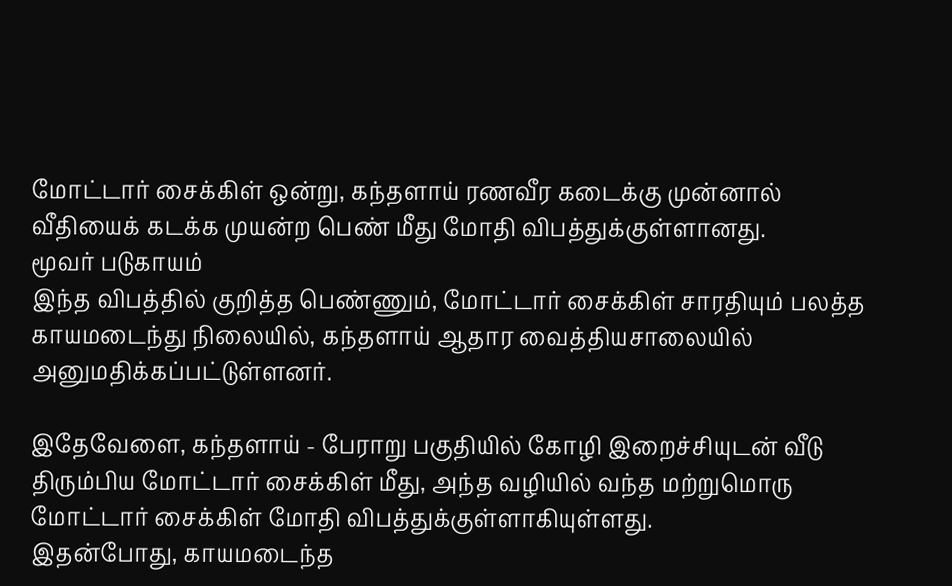மோட்டார் சைக்கிள் ஒன்று, கந்தளாய் ரணவீர கடைக்கு முன்னால் வீதியைக் கடக்க முயன்ற பெண் மீது மோதி விபத்துக்குள்ளானது.
மூவர் படுகாயம்
இந்த விபத்தில் குறித்த பெண்ணும், மோட்டார் சைக்கிள் சாரதியும் பலத்த காயமடைந்து நிலையில், கந்தளாய் ஆதார வைத்தியசாலையில் அனுமதிக்கப்பட்டுள்ளனர்.

இதேவேளை, கந்தளாய் - பேராறு பகுதியில் கோழி இறைச்சியுடன் வீடு திரும்பிய மோட்டார் சைக்கிள் மீது, அந்த வழியில் வந்த மற்றுமொரு மோட்டார் சைக்கிள் மோதி விபத்துக்குள்ளாகியுள்ளது.
இதன்போது, காயமடைந்த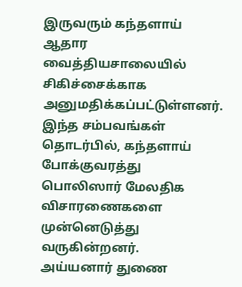இருவரும் கந்தளாய் ஆதார வைத்தியசாலையில் சிகிச்சைக்காக அனுமதிக்கப்பட்டுள்ளனர்.
இந்த சம்பவங்கள் தொடர்பில், கந்தளாய் போக்குவரத்து பொலிஸார் மேலதிக விசாரணைகளை முன்னெடுத்து வருகின்றனர்.
அய்யனார் துணை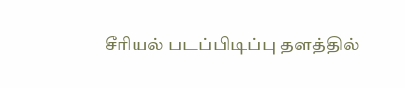சீரியல் படப்பிடிப்பு தளத்தில்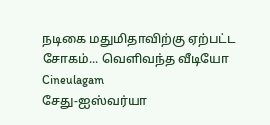நடிகை மதுமிதாவிற்கு ஏற்பட்ட சோகம்... வெளிவந்த வீடியோ Cineulagam
சேது-ஐஸ்வர்யா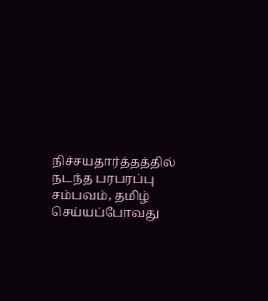நிச்சயதார்த்தத்தில் நடந்த பரபரப்பு சம்பவம், தமிழ் செய்யப்போவது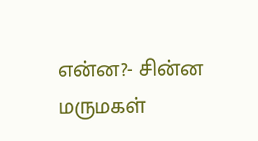என்ன?- சின்ன மருமகள்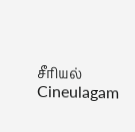சீரியல் Cineulagam